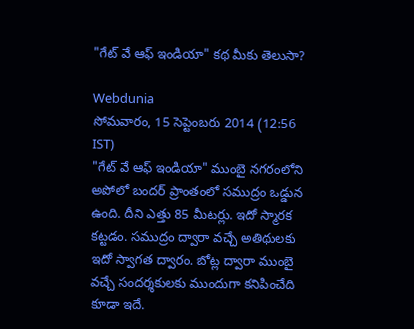"గేట్ వే ఆఫ్ ఇండియా" కథ మీకు తెలుసా?

Webdunia
సోమవారం, 15 సెప్టెంబరు 2014 (12:56 IST)
"గేట్ వే ఆఫ్ ఇండియా" ముంబై నగరంలోని అపోలో బందర్ ప్రాంతంలో సముద్రం ఒడ్డున ఉంది. దీని ఎత్తు 85 మీటర్లు. ఇదో స్మారక కట్టడం. సముద్రం ద్వారా వచ్చే అతిథులకు ఇదో స్వాగత ద్వారం. బోట్ల ద్వారా ముంబై వచ్చే సందర్శకులకు ముందుగా కనిపించేది కూడా ఇదే.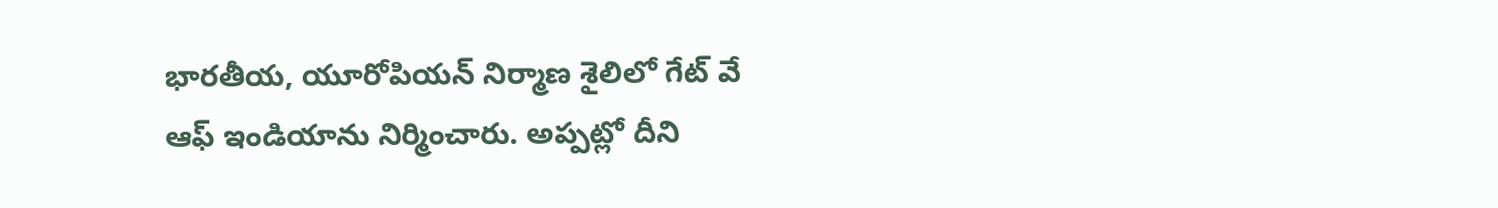భారతీయ, యూరోపియన్ నిర్మాణ శైలిలో గేట్ వే ఆఫ్ ఇండియాను నిర్మించారు. అప్పట్లో దీని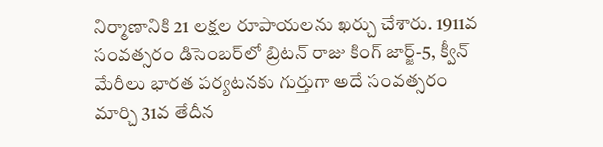నిర్మాణానికి 21 లక్షల రూపాయలను ఖర్చు చేశారు. 1911వ సంవత్సరం డిసెంబర్‌లో బ్రిటన్ రాజు కింగ్ జార్జ్-5, క్వీన్ మేరీలు భారత పర్యటనకు గుర్తుగా అదే సంవత్సరం మార్చి 31వ తేదీన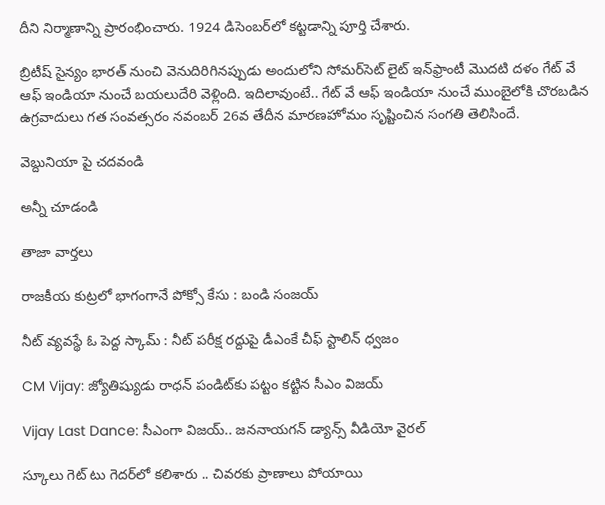దీని నిర్మాణాన్ని ప్రారంభించారు. 1924 డిసెంబర్‌లో కట్టడాన్ని పూర్తి చేశారు.

బ్రిటీష్ సైన్యం భారత్ నుంచి వెనుదిరిగినప్పుడు అందులోని సోమర్‌సెట్ లైట్ ఇన్‌ఫ్రాంటీ మొదటి దళం గేట్ వే ఆఫ్ ఇండియా నుంచే బయలుదేరి వెళ్లింది. ఇదిలావుంటే.. గేట్ వే ఆఫ్ ఇండియా నుంచే ముంబైలోకి చొరబడిన ఉగ్రవాదులు గత సంవత్సరం నవంబర్ 26వ తేదీన మారణహోమం సృష్టించిన సంగతి తెలిసిందే.

వెబ్దునియా పై చదవండి

అన్నీ చూడండి

తాజా వార్తలు

రాజకీయ కుట్రలో భాగంగానే పోక్సో కేసు : బండి సంజయ్

నీట్‌ వ్యవస్థే ఓ పెద్ద స్కామ్‌ : నీట్ పరీక్ష రద్దుపై డీఎంకే చీఫ్ స్టాలిన్‌ ధ్వజం

CM Vijay: జ్యోతిష్యుడు రాధన్ పండిట్‌కు పట్టం కట్టిన సీఎం విజయ్

Vijay Last Dance: సీఎంగా విజయ్.. జననాయగన్ డ్యాన్స్ వీడియో వైరల్

స్కూలు గెట్ టు గెదర్‌లో కలిశారు .. చివరకు ప్రాణాలు పోయాయి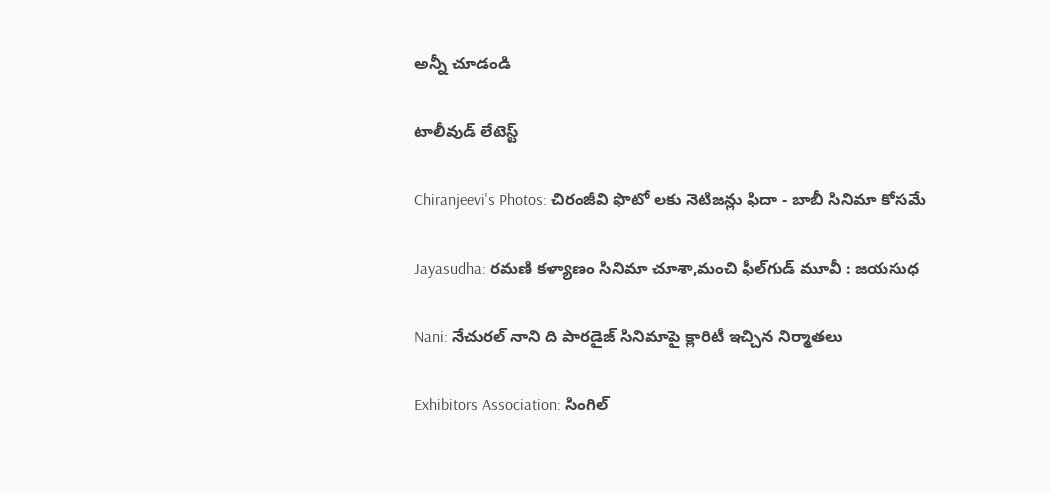అన్నీ చూడండి

టాలీవుడ్ లేటెస్ట్

Chiranjeevi's Photos: చిరంజీవి ఫొటో లకు నెటిజన్లు ఫిదా - బాబీ సినిమా కోసమే

Jayasudha: రమణి కళ్యాణం సినిమా చూశా,మంచి ఫీల్‌గుడ్ మూవీ : జయసుధ

Nani: నేచురల్ నాని ది పారడైజ్ సినిమాపై క్లారిటీ ఇచ్చిన నిర్మాతలు

Exhibitors Association: సింగిల్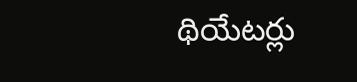థియేటర్లు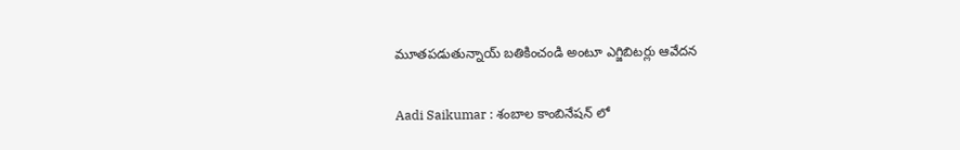మూతపడుతున్నాయ్ బతికించండి అంటూ ఎగ్జిబిటర్లు ఆవేదన

Aadi Saikumar : శంబాల కాంబినేషన్ లో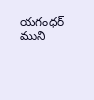యగంధర్ ముని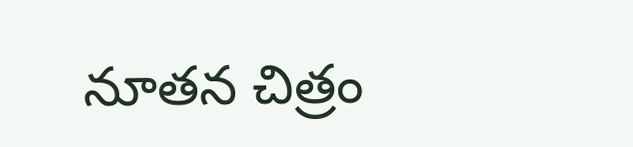నూతన చిత్రం